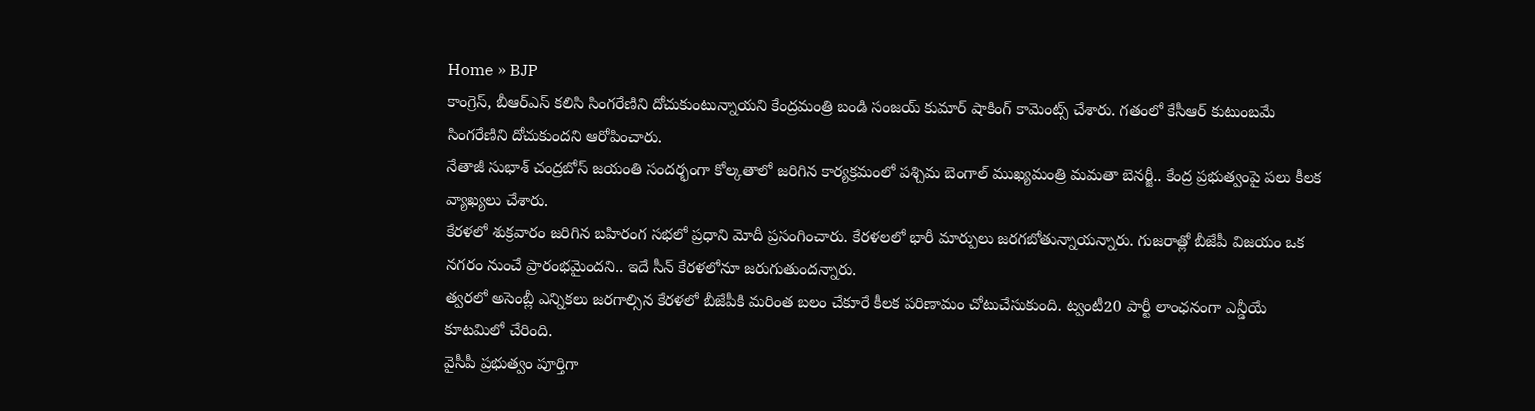Home » BJP
కాంగ్రెస్, బీఆర్ఎస్ కలిసి సింగరేణిని దోచుకుంటున్నాయని కేంద్రమంత్రి బండి సంజయ్ కుమార్ షాకింగ్ కామెంట్స్ చేశారు. గతంలో కేసీఆర్ కుటుంబమే సింగరేణిని దోచుకుందని ఆరోపించారు.
నేతాజీ సుభాశ్ చంద్రబోస్ జయంతి సందర్భంగా కోల్కతాలో జరిగిన కార్యక్రమంలో పశ్చిమ బెంగాల్ ముఖ్యమంత్రి మమతా బెనర్జీ.. కేంద్ర ప్రభుత్వంపై పలు కీలక వ్యాఖ్యలు చేశారు.
కేరళలో శుక్రవారం జరిగిన బహిరంగ సభలో ప్రధాని మోదీ ప్రసంగించారు. కేరళలలో భారీ మార్పులు జరగబోతున్నాయన్నారు. గుజరాత్లో బీజేపీ విజయం ఒక నగరం నుంచే ప్రారంభమైందని.. ఇదే సీన్ కేరళలోనూ జరుగుతుందన్నారు.
త్వరలో అసెంబ్లీ ఎన్నికలు జరగాల్సిన కేరళలో బీజేపీకి మరింత బలం చేకూరే కీలక పరిణామం చోటుచేసుకుంది. ట్వంటీ20 పార్టీ లాంఛనంగా ఎన్డీయే కూటమిలో చేరింది.
వైసీపీ ప్రభుత్వం పూర్తిగా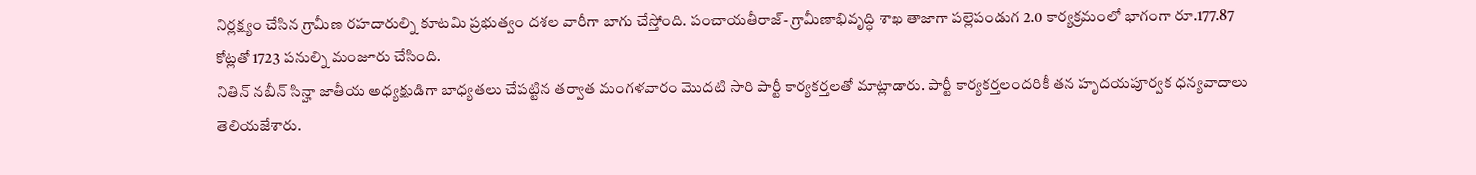నిర్లక్ష్యం చేసిన గ్రామీణ రహదారుల్ని కూటమి ప్రభుత్వం దశల వారీగా బాగు చేస్తోంది. పంచాయతీరాజ్- గ్రామీణాభివృద్ధి శాఖ తాజాగా పల్లెపండుగ 2.0 కార్యక్రమంలో భాగంగా రూ.177.87 కోట్లతో 1723 పనుల్ని మంజూరు చేసింది.
నితిన్ నబీన్ సిన్హా జాతీయ అధ్యక్షుడిగా బాధ్యతలు చేపట్టిన తర్వాత మంగళవారం మొదటి సారి పార్టీ కార్యకర్తలతో మాట్లాడారు. పార్టీ కార్యకర్తలందరికీ తన హృదయపూర్వక ధన్యవాదాలు తెలియజేశారు.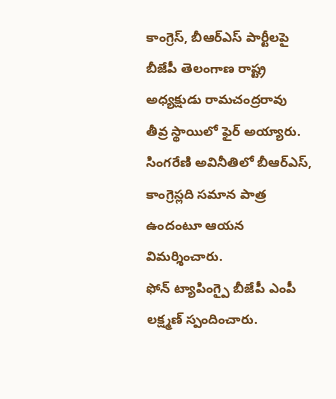కాంగ్రెస్, బీఆర్ఎస్ పార్టీలపై బీజేపీ తెలంగాణ రాష్ట్ర అధ్యక్షుడు రామచంద్రరావు తీవ్ర స్థాయిలో ఫైర్ అయ్యారు. సింగరేణి అవినీతిలో బీఆర్ఎస్, కాంగ్రెస్లది సమాన పాత్ర ఉందంటూ ఆయన విమర్శించారు.
ఫోన్ ట్యాపింగ్పై బీజేపీ ఎంపీ లక్ష్మణ్ స్పందించారు.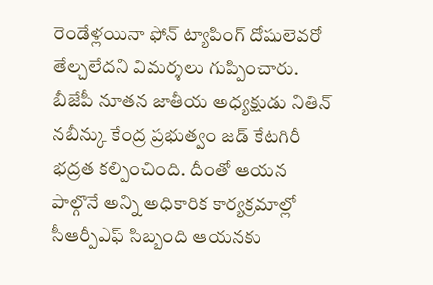రెండేళ్లయినా ఫోన్ ట్యాపింగ్ దోషులెవరో తేల్చలేదని విమర్శలు గుప్పించారు.
బీజేపీ నూతన జాతీయ అధ్యక్షుడు నితిన్ నబీన్కు కేంద్ర ప్రభుత్వం జడ్ కేటగిరీ భద్రత కల్పించింది. దీంతో ఆయన పాల్గొనే అన్ని అధికారిక కార్యక్రమాల్లో సీఆర్పీఎఫ్ సిబ్బంది ఆయనకు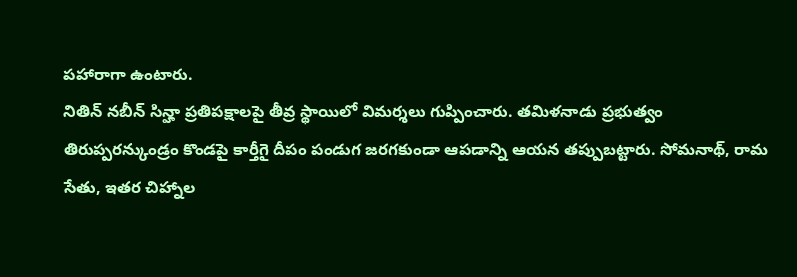పహారాగా ఉంటారు.
నితిన్ నబీన్ సిన్హా ప్రతిపక్షాలపై తీవ్ర స్థాయిలో విమర్శలు గుప్పించారు. తమిళనాడు ప్రభుత్వం తిరుప్పరన్కుండ్రం కొండపై కార్తీగై దీపం పండుగ జరగకుండా ఆపడాన్ని ఆయన తప్పుబట్టారు. సోమనాథ్, రామ సేతు, ఇతర చిహ్నాల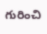గురించి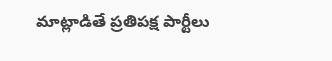మాట్లాడితే ప్రతిపక్ష పార్టీలు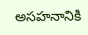అసహనానికి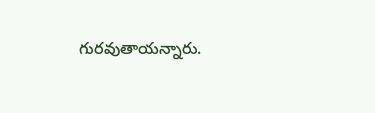గురవుతాయన్నారు.